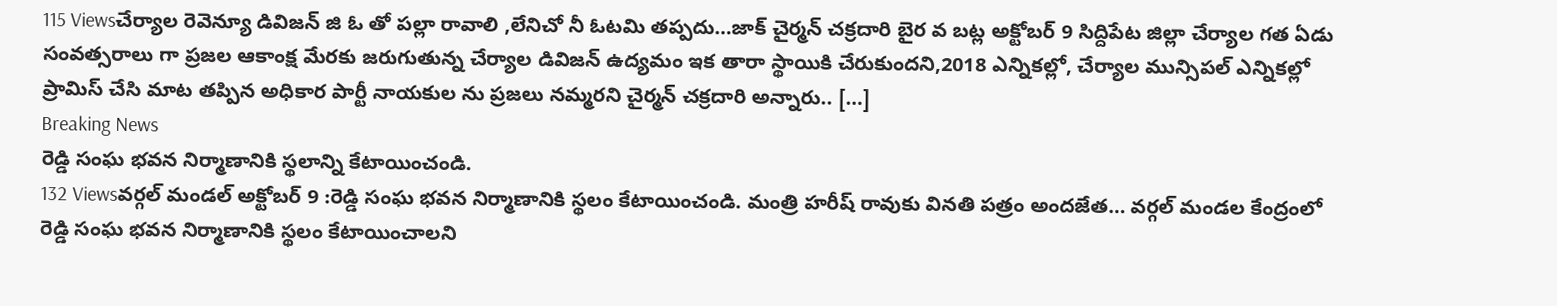115 Viewsచేర్యాల రెవెన్యూ డివిజన్ జి ఓ తో పల్లా రావాలి ,లేనిచో నీ ఓటమి తప్పదు…జాక్ చైర్మన్ చక్రదారి బైర వ బట్ల అక్టోబర్ 9 సిద్దిపేట జిల్లా చేర్యాల గత ఏడు సంవత్సరాలు గా ప్రజల ఆకాంక్ష మేరకు జరుగుతున్న చేర్యాల డివిజన్ ఉద్యమం ఇక తారా స్థాయికి చేరుకుందని,2018 ఎన్నికల్లో, చేర్యాల మున్సిపల్ ఎన్నికల్లో ప్రామిస్ చేసి మాట తప్పిన అధికార పార్టీ నాయకుల ను ప్రజలు నమ్మరని చైర్మన్ చక్రదారి అన్నారు.. […]
Breaking News
రెడ్డి సంఘ భవన నిర్మాణానికి స్థలాన్ని కేటాయించండి.
132 Viewsవర్గల్ మండల్ అక్టోబర్ 9 :రెడ్డి సంఘ భవన నిర్మాణానికి స్థలం కేటాయించండి. మంత్రి హరీష్ రావుకు వినతి పత్రం అందజేత… వర్గల్ మండల కేంద్రంలో రెడ్డి సంఘ భవన నిర్మాణానికి స్థలం కేటాయించాలని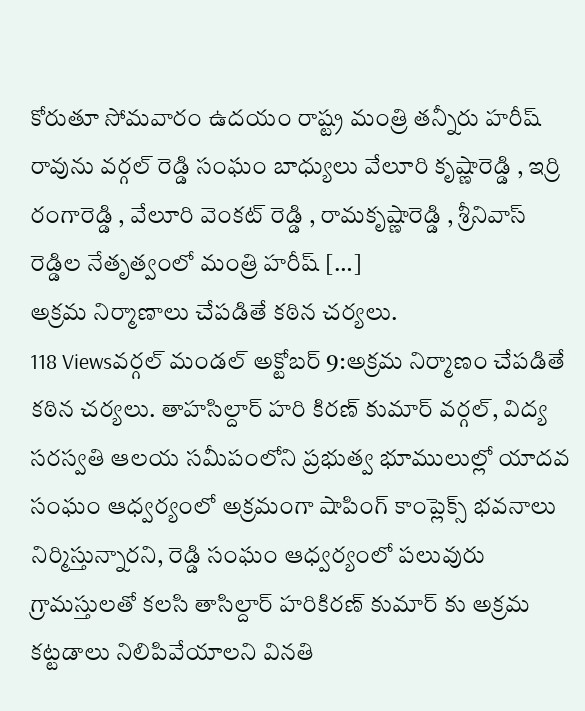కోరుతూ సోమవారం ఉదయం రాష్ట్ర మంత్రి తన్నీరు హరీష్ రావును వర్గల్ రెడ్డి సంఘం బాధ్యులు వేలూరి కృష్ణారెడ్డి , ఇర్రి రంగారెడ్డి , వేలూరి వెంకట్ రెడ్డి , రామకృష్ణారెడ్డి , శ్రీనివాస్ రెడ్డిల నేతృత్వంలో మంత్రి హరీష్ […]
అక్రమ నిర్మాణాలు చేపడితే కఠిన చర్యలు.
118 Viewsవర్గల్ మండల్ అక్టోబర్ 9:అక్రమ నిర్మాణం చేపడితే కఠిన చర్యలు. తాహసిల్దార్ హరి కిరణ్ కుమార్ వర్గల్, విద్య సరస్వతి ఆలయ సమీపంలోని ప్రభుత్వ భూములుల్లో యాదవ సంఘం ఆధ్వర్యంలో అక్రమంగా షాపింగ్ కాంప్లెక్స్ భవనాలు నిర్మిస్తున్నారని, రెడ్డి సంఘం ఆధ్వర్యంలో పలువురు గ్రామస్తులతో కలసి తాసిల్దార్ హరికిరణ్ కుమార్ కు అక్రమ కట్టడాలు నిలిపివేయాలని వినతి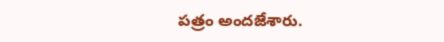పత్రం అందజేశారు.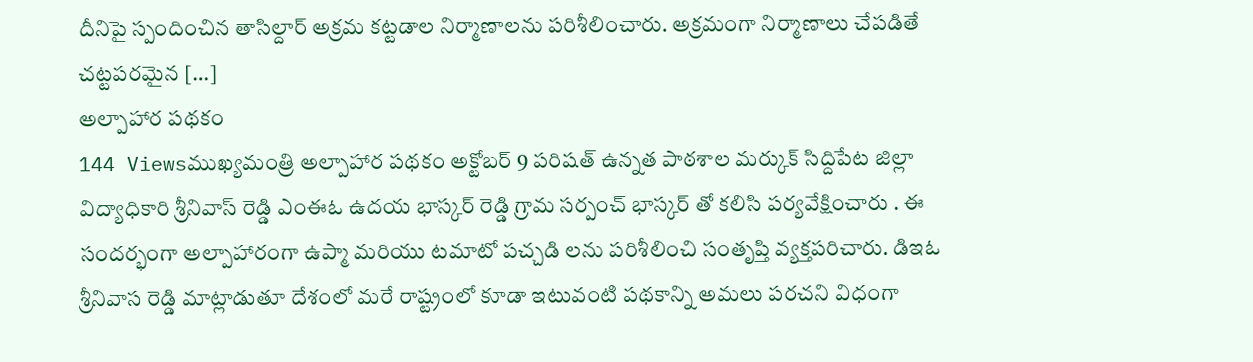దీనిపై స్పందించిన తాసిల్దార్ అక్రమ కట్టడాల నిర్మాణాలను పరిశీలించారు. అక్రమంగా నిర్మాణాలు చేపడితే చట్టపరమైన […]
అల్పాహార పథకం
144 Viewsముఖ్యమంత్రి అల్పాహార పథకం అక్టోబర్ 9 పరిషత్ ఉన్నత పాఠశాల మర్కుక్ సిద్దిపేట జిల్లా విద్యాధికారి శ్రీనివాస్ రెడ్డి ఎంఈఓ ఉదయ భాస్కర్ రెడ్డి గ్రామ సర్పంచ్ భాస్కర్ తో కలిసి పర్యవేక్షించారు . ఈ సందర్భంగా అల్పాహారంగా ఉప్మా మరియు టమాటో పచ్చడి లను పరిశీలించి సంతృప్తి వ్యక్తపరిచారు. డిఇఓ శ్రీనివాస రెడ్డి మాట్లాడుతూ దేశంలో మరే రాష్ట్రంలో కూడా ఇటువంటి పథకాన్ని అమలు పరచని విధంగా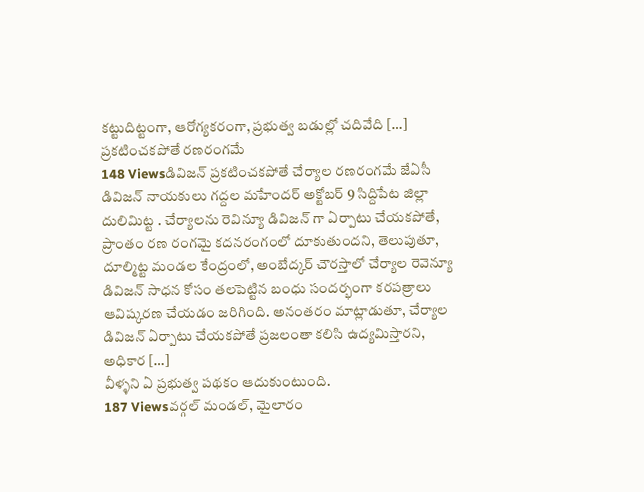కట్టుదిట్టంగా, ఆరోగ్యకరంగా, ప్రభుత్వ బడుల్లో చదివేది […]
ప్రకటించకపోతే రణరంగమే
148 Viewsడివిజన్ ప్రకటించకపోతే చేర్యాల రణరంగమే జేఏసీ డివిజన్ నాయకులు గద్దల మహేందర్ అక్టోబర్ 9 సిద్దిపేట జిల్లా దులిమిట్ట . చేర్యాలను రెవిన్యూ డివిజన్ గా ఏర్పాటు చేయకపోతే, ప్రాంతం రణ రంగమై కదనరంగంలో దూకుతుందని, తెలుపుతూ, దూల్మిట్ట మండల కేంద్రంలో, అంబేద్కర్ చౌరస్తాలో చేర్యాల రెవెన్యూ డివిజన్ సాధన కోసం తలపెట్టిన బంధు సందర్భంగా కరపత్రాలు ఆవిష్కరణ చేయడం జరిగింది. అనంతరం మాట్లాడుతూ, చేర్యాల డివిజన్ ఏర్పాటు చేయకపోతే ప్రజలంతా కలిసి ఉద్యమిస్తారని, అధికార […]
వీళ్ళని ఏ ప్రభుత్వ పథకం ఆదుకుంటుంది.
187 Viewsవర్గల్ మండల్, మైలారం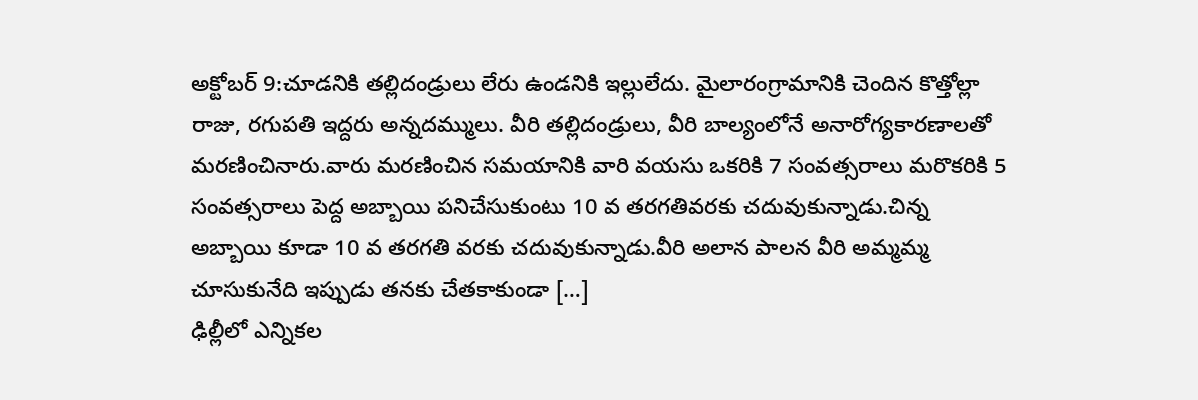అక్టోబర్ 9:చూడనికి తల్లిదండ్రులు లేరు ఉండనికి ఇల్లులేదు. మైలారంగ్రామానికి చెందిన కొత్తోల్లా రాజు, రగుపతి ఇద్దరు అన్నదమ్ములు. వీరి తల్లిదండ్రులు, వీరి బాల్యంలోనే అనారోగ్యకారణాలతో మరణించినారు.వారు మరణించిన సమయానికి వారి వయసు ఒకరికి 7 సంవత్సరాలు మరొకరికి 5 సంవత్సరాలు పెద్ద అబ్బాయి పనిచేసుకుంటు 10 వ తరగతివరకు చదువుకున్నాడు.చిన్న అబ్బాయి కూడా 10 వ తరగతి వరకు చదువుకున్నాడు.వీరి అలాన పాలన వీరి అమ్మమ్మ చూసుకునేది ఇప్పుడు తనకు చేతకాకుండా […]
ఢిల్లీలో ఎన్నికల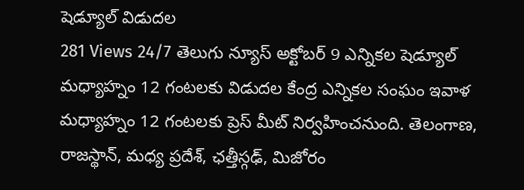షెడ్యూల్ విడుదల
281 Views 24/7 తెలుగు న్యూస్ అక్టోబర్ 9 ఎన్నికల షెడ్యూల్ మధ్యాహ్నం 12 గంటలకు విడుదల కేంద్ర ఎన్నికల సంఘం ఇవాళ మధ్యాహ్నం 12 గంటలకు ప్రెస్ మీట్ నిర్వహించనుంది. తెలంగాణ, రాజస్థాన్, మధ్య ప్రదేశ్, ఛత్తీస్గఢ్, మిజోరం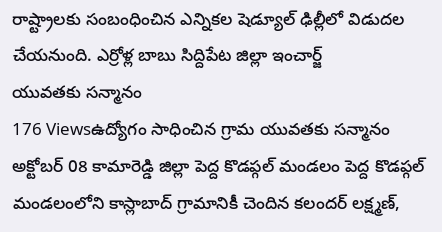రాష్ట్రాలకు సంబంధించిన ఎన్నికల షెడ్యూల్ ఢిల్లీలో విడుదల చేయనుంది. ఎర్రోళ్ల బాబు సిద్దిపేట జిల్లా ఇంచార్జ్
యువతకు సన్మానం
176 Viewsఉద్యోగం సాధించిన గ్రామ యువతకు సన్మానం అక్టోబర్ 08 కామారెడ్డి జిల్లా పెద్ద కొడప్గల్ మండలం పెద్ద కొడప్గల్ మండలంలోని కాస్లాబాద్ గ్రామానికీ చెందిన కలందర్ లక్ష్మణ్,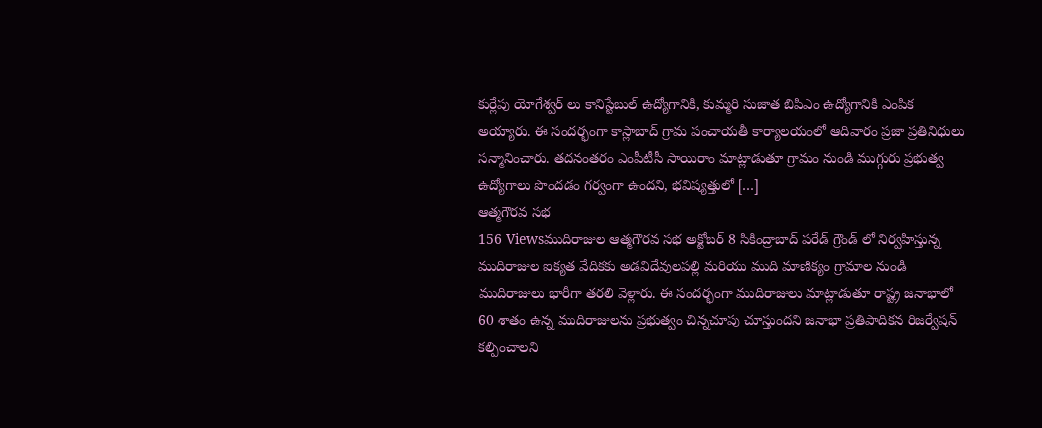కుర్లేపు యోగేశ్వర్ లు కానిస్టేబుల్ ఉద్యోగానికి, కుమ్మరి సుజాత బిపిఎం ఉద్యోగానికి ఎంపిక అయ్యారు. ఈ సందర్భంగా కాస్లాబాద్ గ్రామ పంచాయతీ కార్యాలయంలో ఆదివారం ప్రజా ప్రతినిధులు సన్మానించారు. తదనంతరం ఎంపీటీసీ సాయిరాం మాట్లాడుతూ గ్రామం నుండి ముగ్గురు ప్రభుత్వ ఉద్యోగాలు పొందడం గర్వంగా ఉందని, భవిష్యత్తులో […]
ఆత్మగౌరవ సభ
156 Viewsముదిరాజుల ఆత్మగౌరవ సభ అక్టోబర్ 8 సికింద్రాబాద్ పరేడ్ గ్రౌండ్ లో నిర్వహిస్తున్న ముదిరాజుల ఐక్యత వేదికకు అడవిదేవులపల్లి మరియు ముది మాణిక్యం గ్రామాల నుండి ముదిరాజులు భారీగా తరలి వెళ్లారు. ఈ సందర్భంగా ముదిరాజులు మాట్లాడుతూ రాష్ట్ర జనాభాలో 60 శాతం ఉన్న ముదిరాజులను ప్రభుత్వం చిన్నచూపు చూస్తుందని జనాభా ప్రతిపాదికన రిజర్వేషన్ కల్పించాలని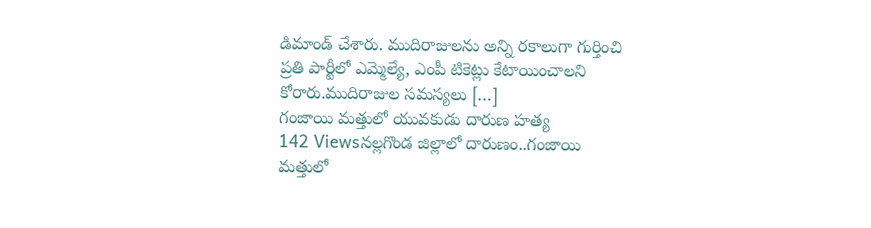డిమాండ్ చేశారు. ముదిరాజులను అన్ని రకాలుగా గుర్తించి ప్రతి పార్టీలో ఎమ్మెల్యే, ఎంపీ టికెట్లు కేటాయించాలని కోరారు.ముదిరాజుల సమస్యలు […]
గంజాయి మత్తులో యువకుడు దారుణ హత్య
142 Viewsనల్లగొండ జిల్లాలో దారుణం..గంజాయి మత్తులో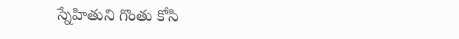స్నేహితుని గొంతు కోసి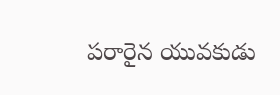పరారైన యువకుడు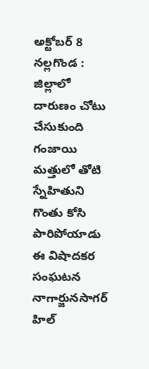అక్టోబర్ 8 నల్లగొండ : జిల్లాలో దారుణం చోటు చేసుకుంది గంజాయి మత్తులో తోటి స్నేహితుని గొంతు కోసి పారిపోయాడు ఈ విషాదకర సంఘటన నాగార్జునసాగర్ హిల్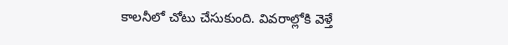కాలనీలో చోటు చేసుకుంది. వివరాల్లోకి వెళ్తే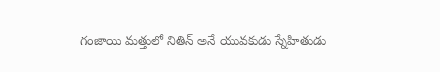గంజాయి మత్తులో నితిన్ అనే యువకుడు స్నేహితుడు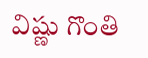విష్ణు గొంతి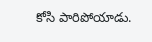కోసి పారిపోయాడు.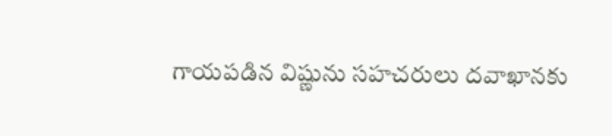గాయపడిన విష్ణును సహచరులు దవాఖానకు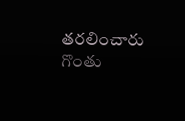తరలించారు గొంతు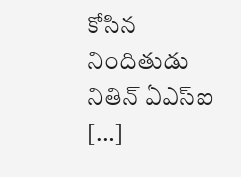కోసిన నిందితుడు నితిన్ ఏఎస్ఐ […]